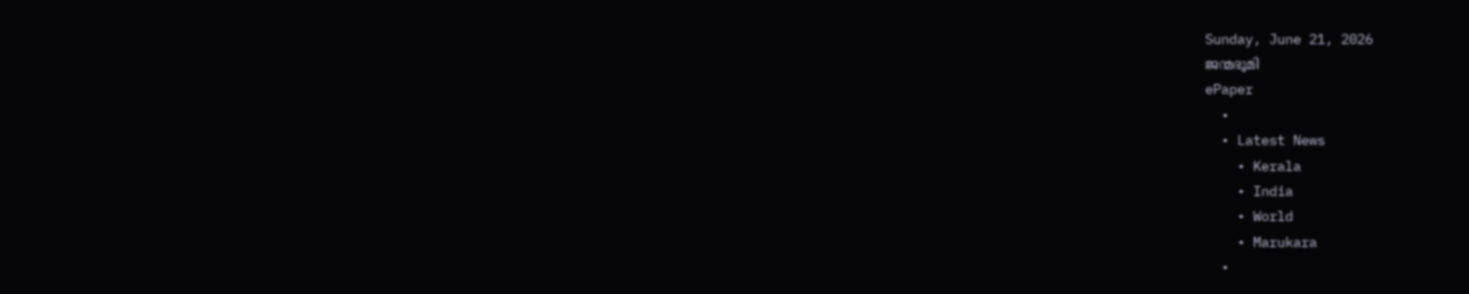Sunday, June 21, 2026
ജന്മഭൂമി
ePaper
  •
  • Latest News
    • Kerala
    • India
    • World
    • Marukara
  •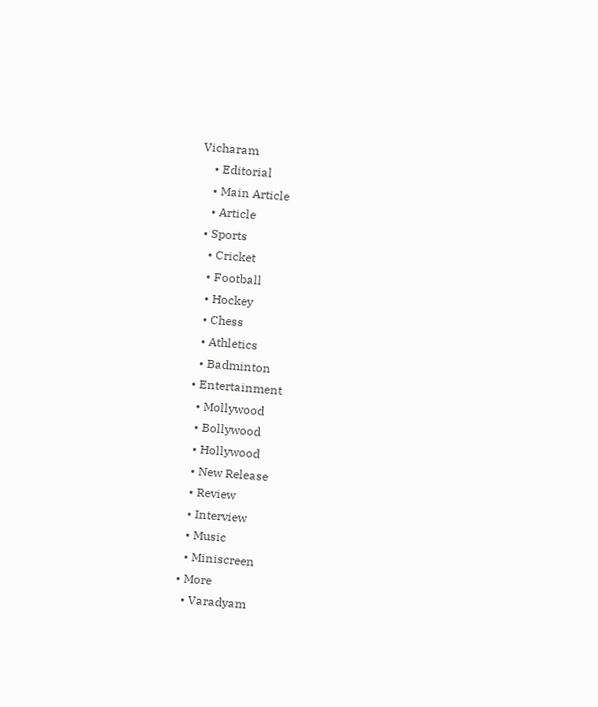Vicharam
    • Editorial
    • Main Article
    • Article
  • Sports
    • Cricket
    • Football
    • Hockey
    • Chess
    • Athletics
    • Badminton
  • Entertainment
    • Mollywood
    • Bollywood
    • Hollywood
    • New Release
    • Review
    • Interview
    • Music
    • Miniscreen
  • More
    • Varadyam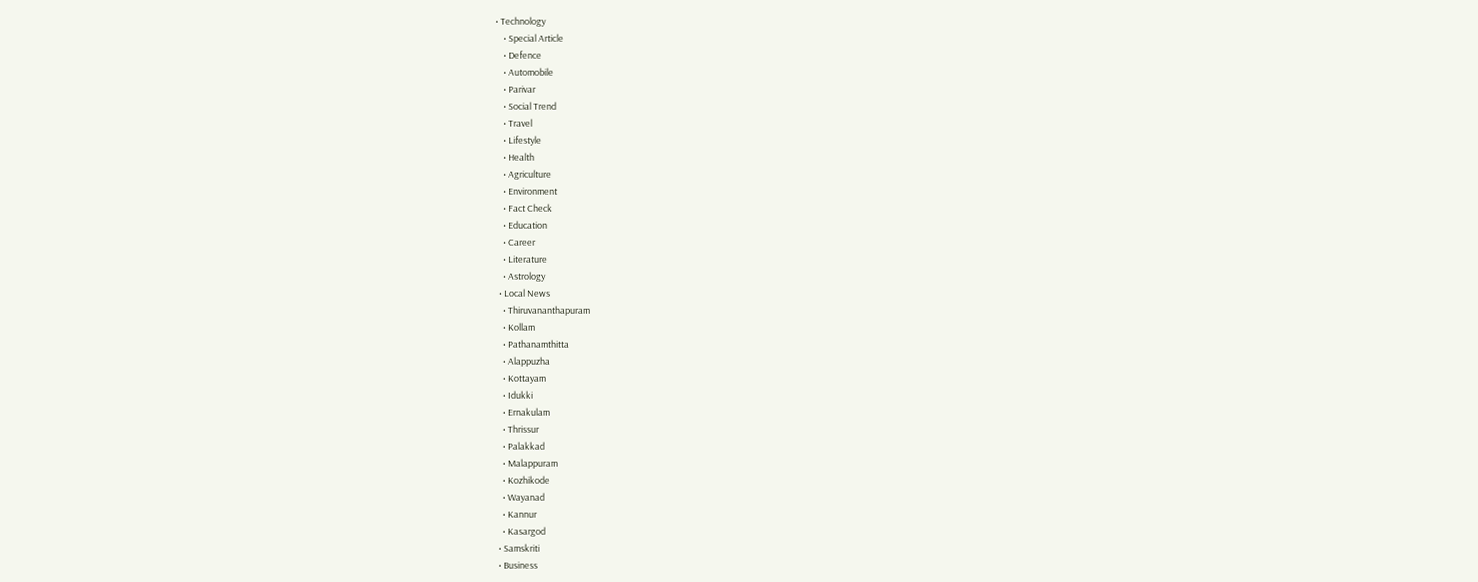• Technology
    • Special Article
    • Defence
    • Automobile
    • Parivar
    • Social Trend
    • Travel
    • Lifestyle
    • Health
    • Agriculture
    • Environment
    • Fact Check
    • Education
    • Career
    • Literature
    • Astrology
  • Local News
    • Thiruvananthapuram
    • Kollam
    • Pathanamthitta
    • Alappuzha
    • Kottayam
    • Idukki
    • Ernakulam
    • Thrissur
    • Palakkad
    • Malappuram
    • Kozhikode
    • Wayanad
    • Kannur
    • Kasargod
  • Samskriti
  • Business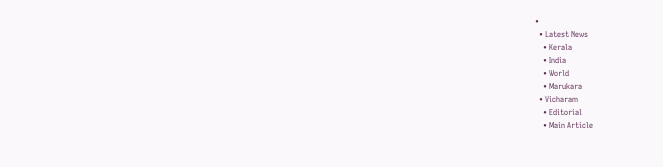•
  • Latest News
    • Kerala
    • India
    • World
    • Marukara
  • Vicharam
    • Editorial
    • Main Article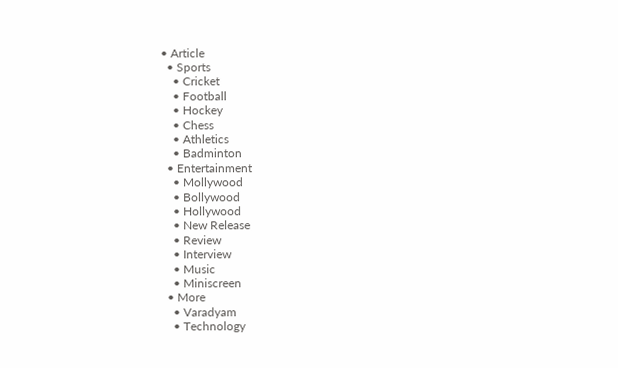• Article
  • Sports
    • Cricket
    • Football
    • Hockey
    • Chess
    • Athletics
    • Badminton
  • Entertainment
    • Mollywood
    • Bollywood
    • Hollywood
    • New Release
    • Review
    • Interview
    • Music
    • Miniscreen
  • More
    • Varadyam
    • Technology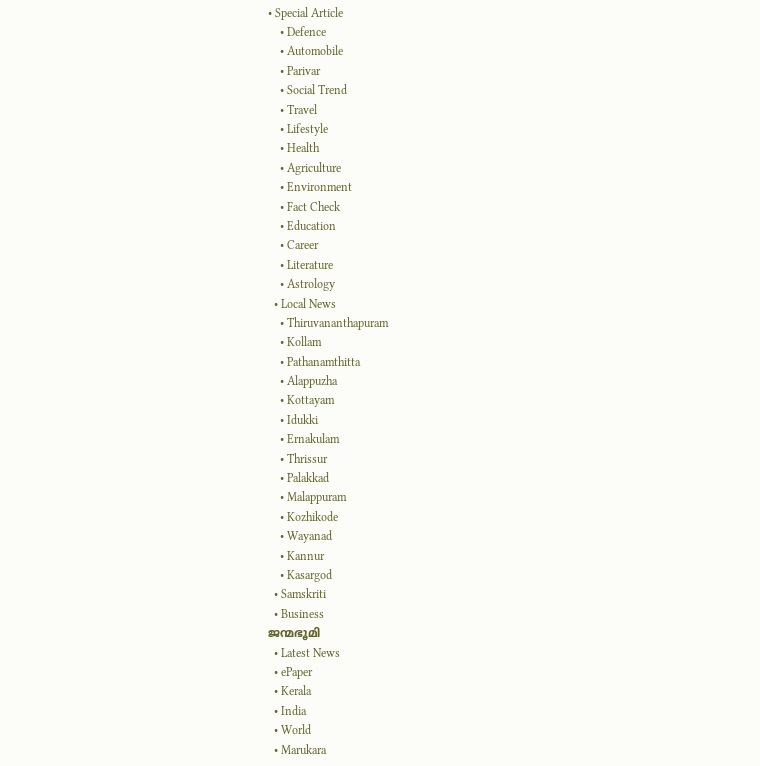• Special Article
    • Defence
    • Automobile
    • Parivar
    • Social Trend
    • Travel
    • Lifestyle
    • Health
    • Agriculture
    • Environment
    • Fact Check
    • Education
    • Career
    • Literature
    • Astrology
  • Local News
    • Thiruvananthapuram
    • Kollam
    • Pathanamthitta
    • Alappuzha
    • Kottayam
    • Idukki
    • Ernakulam
    • Thrissur
    • Palakkad
    • Malappuram
    • Kozhikode
    • Wayanad
    • Kannur
    • Kasargod
  • Samskriti
  • Business
ജന്മഭൂമി
  • Latest News
  • ePaper
  • Kerala
  • India
  • World
  • Marukara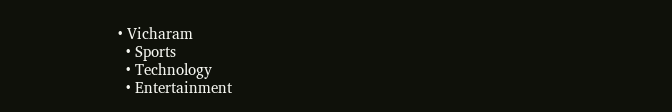• Vicharam
  • Sports
  • Technology
  • Entertainment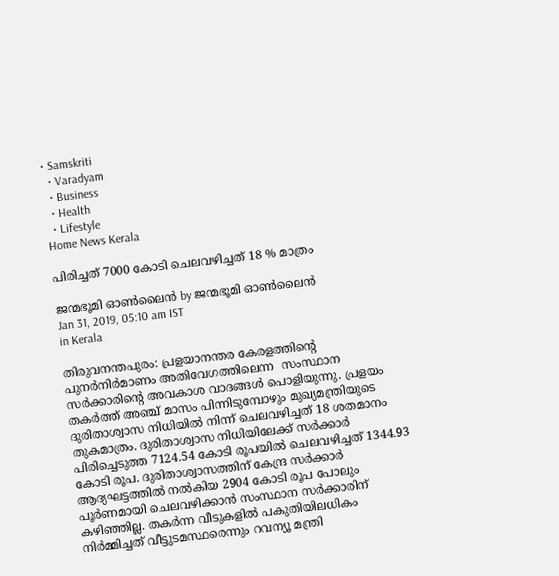• Samskriti
  • Varadyam
  • Business
  • Health
  • Lifestyle
Home News Kerala

പിരിച്ചത് 7000 കോടി ചെലവഴിച്ചത് 18 % മാത്രം

ജന്മഭൂമി ഓണ്‍ലൈന്‍ by ജന്മഭൂമി ഓണ്‍ലൈന്‍
Jan 31, 2019, 05:10 am IST
in Kerala

തിരുവനന്തപുരം: പ്രളയാനന്തര കേരളത്തിന്റെ പുനര്‍നിര്‍മാണം അതിവേഗത്തിലെന്ന  സംസ്ഥാന സര്‍ക്കാരിന്റെ അവകാശ വാദങ്ങള്‍ പൊളിയുന്നു. പ്രളയം തകര്‍ത്ത് അഞ്ച് മാസം പിന്നിടുമ്പോഴും മുഖ്യമന്ത്രിയുടെ ദുരിതാശ്വാസ നിധിയില്‍ നിന്ന് ചെലവഴിച്ചത് 18 ശതമാനം തുകമാത്രം. ദുരിതാശ്വാസ നിധിയിലേക്ക് സര്‍ക്കാര്‍ പിരിച്ചെടുത്ത 7124.54 കോടി രൂപയില്‍ ചെലവഴിച്ചത് 1344.93 കോടി രൂപ. ദുരിതാശ്വാസത്തിന് കേന്ദ്ര സര്‍ക്കാര്‍  ആദ്യഘട്ടത്തില്‍ നല്‍കിയ 2904 കോടി രൂപ പോലും പൂര്‍ണമായി ചെലവഴിക്കാന്‍ സംസ്ഥാന സര്‍ക്കാരിന് കഴിഞ്ഞില്ല. തകര്‍ന്ന വീടുകളില്‍ പകുതിയിലധികം നിര്‍മ്മിച്ചത് വീട്ടുടമസ്ഥരെന്നും റവന്യൂ മന്ത്രി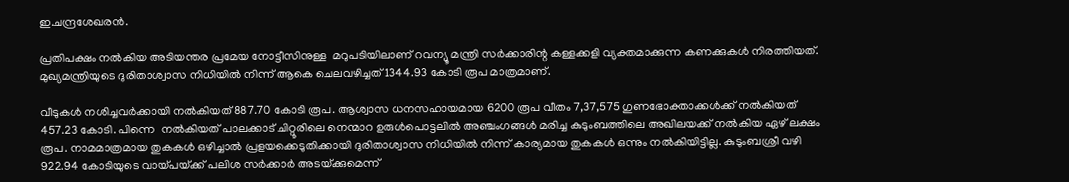ഇ.ചന്ദ്രശേഖരന്‍.

പ്രതിപക്ഷം നല്‍കിയ അടിയന്തര പ്രമേയ നോട്ടീസിനുള്ള  മറുപടിയിലാണ് റവന്യൂ മന്ത്രി സര്‍ക്കാരിന്റ കള്ളക്കളി വ്യക്തമാക്കുന്ന കണക്കുകള്‍ നിരത്തിയത്. മുഖ്യമന്ത്രിയുടെ ദുരിതാശ്വാസ നിധിയില്‍ നിന്ന് ആകെ ചെലവഴിച്ചത് 1344.93 കോടി രൂപ മാത്രമാണ്.

വീടുകള്‍ നശിച്ചവര്‍ക്കായി നല്‍കിയത് 887.70 കോടി രൂപ. ആശ്വാസ ധനസഹായമായ 6200 രൂപ വീതം 7,37,575 ഗുണഭോക്താക്കള്‍ക്ക് നല്‍കിയത് 457.23 കോടി. പിന്നെ  നല്‍കിയത് പാലക്കാട് ചിറ്റൂരിലെ നെന്മാറ ഉരുള്‍പൊട്ടലില്‍ അഞ്ചംഗങ്ങള്‍ മരിച്ച കുടുംബത്തിലെ അഖിലയക്ക് നല്‍കിയ ഏഴ് ലക്ഷം രൂപ. നാമമാത്രമായ തുകകള്‍ ഒഴിച്ചാല്‍ പ്രളയക്കെടുതിക്കായി ദുരിതാശ്വാസ നിധിയില്‍ നിന്ന് കാര്യമായ തുകകള്‍ ഒന്നും നല്‍കിയിട്ടില്ല. കുടുംബശ്രീ വഴി 922.94 കോടിയുടെ വായ്‌പയ്‌ക്ക് പലിശ സര്‍ക്കാര്‍ അടയ്‌ക്കുമെന്ന്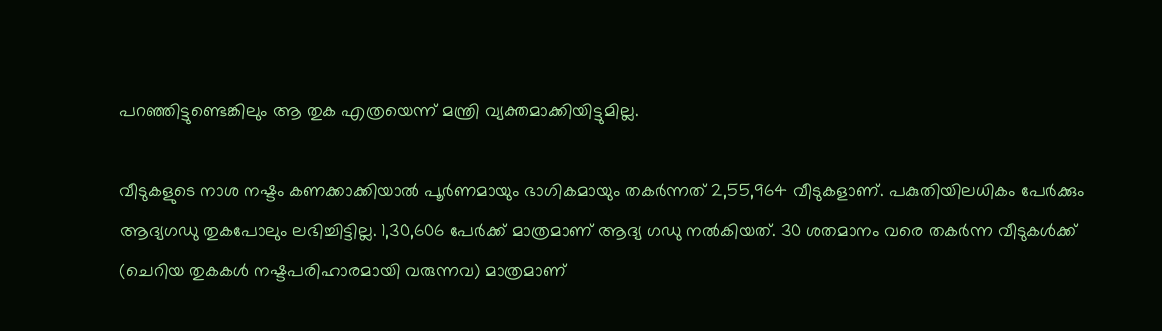പറഞ്ഞിട്ടുണ്ടെങ്കിലും ആ തുക എത്രയെന്ന് മന്ത്രി വ്യക്തമാക്കിയിട്ടുമില്ല.

വീടുകളുടെ നാശ നഷ്ടം കണക്കാക്കിയാല്‍ പൂര്‍ണമായും ഭാഗികമായും തകര്‍ന്നത് 2,55,964 വീടുകളാണ്. പകുതിയിലധികം പേര്‍ക്കും ആദ്യഗഡു തുകപോലും ലഭിച്ചിട്ടില്ല. 1,30,606 പേര്‍ക്ക് മാത്രമാണ് ആദ്യ ഗഡു നല്‍കിയത്. 30 ശതമാനം വരെ തകര്‍ന്ന വീടുകള്‍ക്ക് (ചെറിയ തുകകള്‍ നഷ്ടപരിഹാരമായി വരുന്നവ) മാത്രമാണ്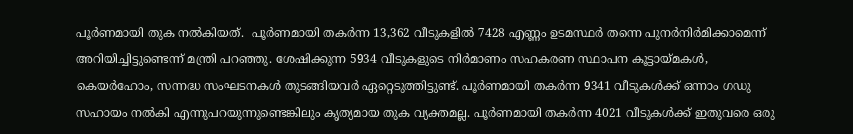പൂര്‍ണമായി തുക നല്‍കിയത്.  പൂര്‍ണമായി തകര്‍ന്ന 13,362 വീടുകളില്‍ 7428 എണ്ണം ഉടമസ്ഥര്‍ തന്നെ പുനര്‍നിര്‍മിക്കാമെന്ന് അറിയിച്ചിട്ടുണ്ടെന്ന് മന്ത്രി പറഞ്ഞു. ശേഷിക്കുന്ന 5934 വീടുകളുടെ നിര്‍മാണം സഹകരണ സ്ഥാപന കൂട്ടായ്‌മകള്‍, കെയര്‍ഹോം, സന്നദ്ധ സംഘടനകള്‍ തുടങ്ങിയവര്‍ ഏറ്റെടുത്തിട്ടുണ്ട്. പൂര്‍ണമായി തകര്‍ന്ന 9341 വീടുകള്‍ക്ക് ഒന്നാം ഗഡു സഹായം നല്‍കി എന്നുപറയുന്നുണ്ടെങ്കിലും കൃത്യമായ തുക വ്യക്തമല്ല. പൂര്‍ണമായി തകര്‍ന്ന 4021 വീടുകള്‍ക്ക് ഇതുവരെ ഒരു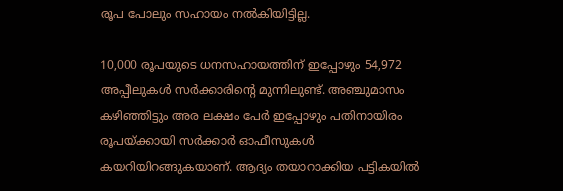രൂപ പോലും സഹായം നല്‍കിയിട്ടില്ല.

10,000 രൂപയുടെ ധനസഹായത്തിന് ഇപ്പോഴും 54,972 അപ്പീലുകള്‍ സര്‍ക്കാരിന്റെ മുന്നിലുണ്ട്. അഞ്ചുമാസം കഴിഞ്ഞിട്ടും അര ലക്ഷം പേര്‍ ഇപ്പോഴും പതിനായിരം രൂപയ്‌ക്കായി സര്‍ക്കാര്‍ ഓഫീസുകള്‍ കയറിയിറങ്ങുകയാണ്. ആദ്യം തയാറാക്കിയ പട്ടികയില്‍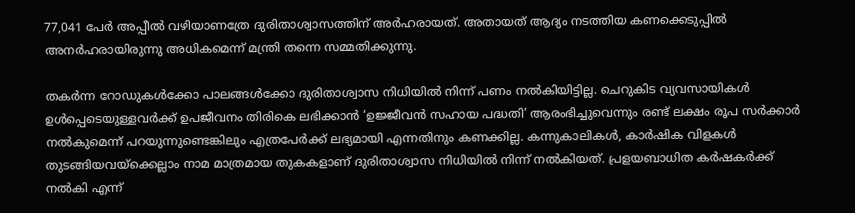77,041 പേര്‍ അപ്പീല്‍ വഴിയാണത്രേ ദുരിതാശ്വാസത്തിന് അര്‍ഹരായത്. അതായത് ആദ്യം നടത്തിയ കണക്കെടുപ്പില്‍ അനര്‍ഹരായിരുന്നു അധികമെന്ന് മന്ത്രി തന്നെ സമ്മതിക്കുന്നു.

തകര്‍ന്ന റോഡുകള്‍ക്കോ പാലങ്ങള്‍ക്കോ ദുരിതാശ്വാസ നിധിയില്‍ നിന്ന് പണം നല്‍കിയിട്ടില്ല. ചെറുകിട വ്യവസായികള്‍ ഉള്‍പ്പെടെയുള്ളവര്‍ക്ക് ഉപജീവനം തിരികെ ലഭിക്കാന്‍ ‘ഉജ്ജീവന്‍ സഹായ പദ്ധതി’ ആരംഭിച്ചുവെന്നും രണ്ട് ലക്ഷം രൂപ സര്‍ക്കാര്‍ നല്‍കുമെന്ന് പറയുന്നുണ്ടെങ്കിലും എത്രപേര്‍ക്ക് ലഭ്യമായി എന്നതിനും കണക്കില്ല. കന്നുകാലികള്‍, കാര്‍ഷിക വിളകള്‍ തുടങ്ങിയവയ്‌ക്കെല്ലാം നാമ മാത്രമായ തുകകളാണ് ദുരിതാശ്വാസ നിധിയില്‍ നിന്ന് നല്‍കിയത്. പ്രളയബാധിത കര്‍ഷകര്‍ക്ക് നല്‍കി എന്ന്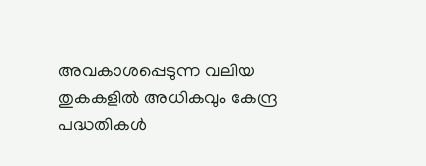അവകാശപ്പെടുന്ന വലിയ തുകകളില്‍ അധികവും കേന്ദ്ര പദ്ധതികള്‍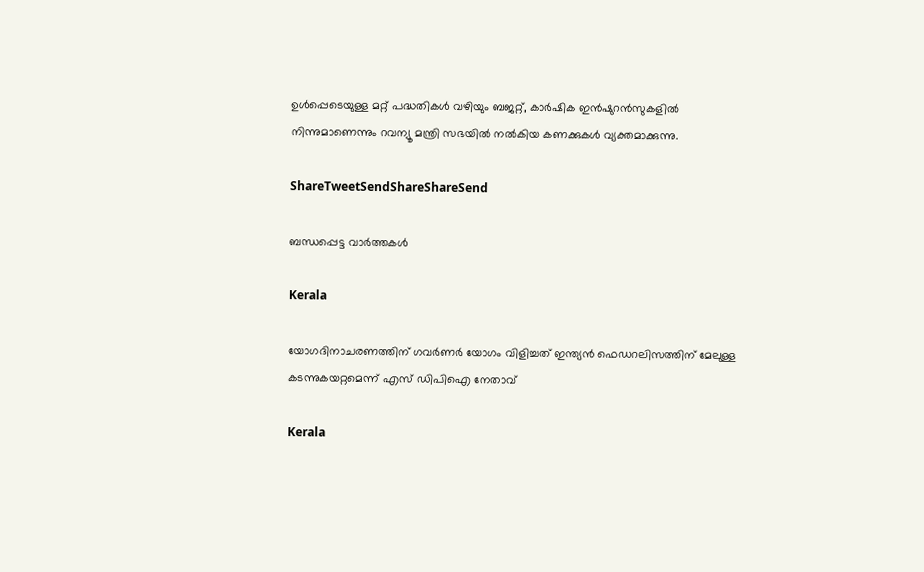ഉള്‍പ്പെടെയുള്ള മറ്റ് പദ്ധതികള്‍ വഴിയും ബജറ്റ്, കാര്‍ഷിക ഇന്‍ഷുറന്‍സുകളില്‍ നിന്നുമാണെന്നും റവന്യൂ മന്ത്രി സഭയില്‍ നല്‍കിയ കണക്കുകള്‍ വ്യക്തമാക്കുന്നു.

ShareTweetSendShareShareSend

ബന്ധപ്പെട്ട വാര്‍ത്തകള്‍

Kerala

യോഗദിനാചരണത്തിന് ഗവര്‍ണര്‍ യോഗം വിളിച്ചത് ഇന്ത്യന്‍ ഫെഡറലിസത്തിന് മേലുള്ള കടന്നുകയറ്റമെന്ന് എസ് ഡിപിഐ നേതാവ്

Kerala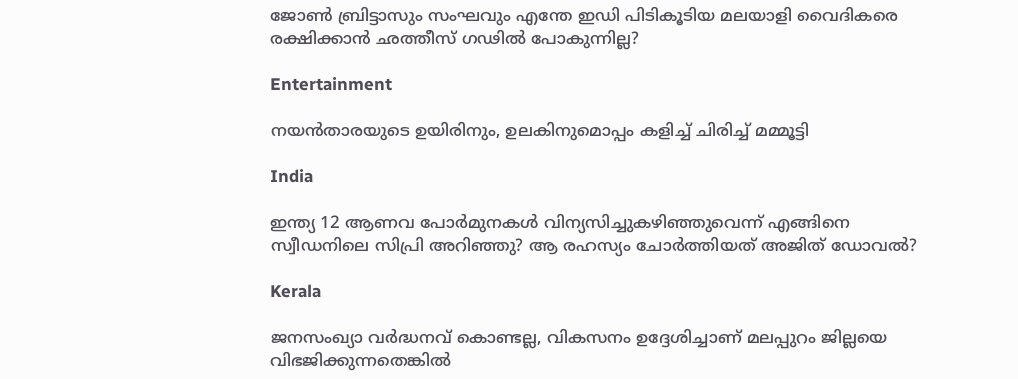ജോണ്‍ ബ്രിട്ടാസും സംഘവും എന്തേ ഇഡി പിടികൂടിയ മലയാളി വൈദികരെ രക്ഷിക്കാന്‍ ഛത്തീസ് ഗഢില്‍ പോകുന്നില്ല?

Entertainment

നയൻതാരയുടെ ഉയിരിനും, ഉലകിനുമൊപ്പം കളിച്ച് ചിരിച്ച് മമ്മൂട്ടി

India

ഇന്ത്യ 12 ആണവ പോര്‍മുനകള്‍ വിന്യസിച്ചുകഴിഞ്ഞുവെന്ന് എങ്ങിനെ സ്വീഡനിലെ സിപ്രി അറിഞ്ഞു? ആ രഹസ്യം ചോര്‍ത്തിയത് അജിത് ഡോവല്‍?

Kerala

ജനസംഖ്യാ വർദ്ധനവ് കൊണ്ടല്ല, വികസനം ഉദ്ദേശിച്ചാണ് മലപ്പുറം ജില്ലയെ വിഭജിക്കുന്നതെങ്കിൽ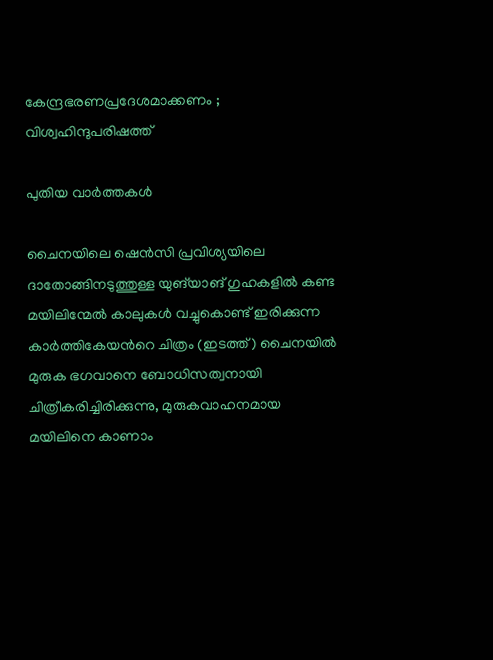കേന്ദ്രഭരണപ്രദേശമാക്കണം ; വിശ്വഹിന്ദുപരിഷത്ത്

പുതിയ വാര്‍ത്തകള്‍

ചൈനയിലെ ഷെൻസി പ്രവിശ്യയിലെ ദാതോങ്ങിനടുത്തുള്ള യുങ്‌യാങ് ഗുഹകളിൽ കണ്ട മയിലിന്മേൽ കാലുകൾ വച്ചുകൊണ്ട് ഇരിക്കുന്ന കാർത്തികേയന്‍റെ ചിത്രം (ഇടത്ത്) ചൈനയില്‍ മുരുക ഭഗവാനെ ബോധിസത്വനായി ചിത്രീകരിച്ചിരിക്കുന്നു, മുരുകവാഹനമായ മയിലിനെ കാണാം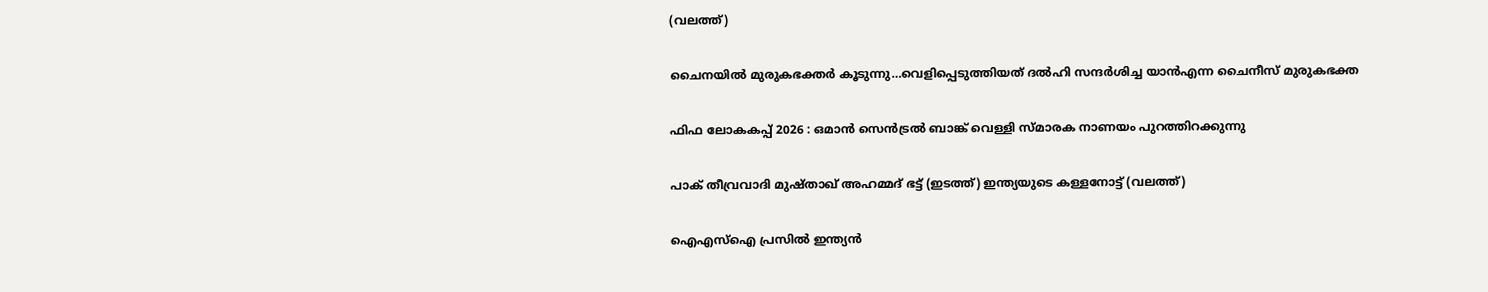(വലത്ത്)

ചൈനയില്‍ മുരുകഭക്തര്‍ കൂടുന്നു…വെളിപ്പെടുത്തിയത് ദല്‍ഹി സന്ദര്‍ശിച്ച യാന്‍എന്ന ചൈനീസ് മുരുകഭക്ത

ഫിഫ ലോകകപ്പ് 2026 : ഒമാൻ സെൻട്രൽ ബാങ്ക് വെള്ളി സ്മാരക നാണയം പുറത്തിറക്കുന്നു

പാക് തീവ്രവാദി മുഷ്താഖ് അഹമ്മദ് ഭട്ട് (ഇടത്ത്) ഇന്ത്യയുടെ കള്ളനോട്ട് (വലത്ത്)

ഐഎസ്ഐ പ്രസില്‍ ഇന്ത്യന്‍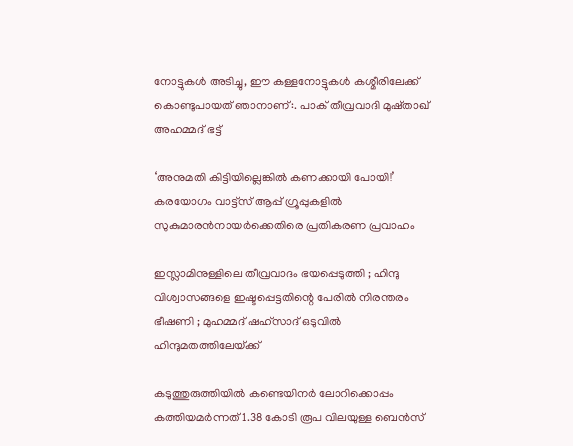നോട്ടുകള്‍ അടിച്ചു, ഈ കള്ളനോട്ടുകള്‍ കശ്മീരിലേക്ക് കൊണ്ടുപായത് ഞാനാണ്:. പാക് തീവ്രവാദി മുഷ്താഖ് അഹമ്മദ് ഭട്ട്

‘അനുമതി കിട്ടിയില്ലെങ്കില്‍ കണക്കായി പോയി!’ കരയോഗം വാട്ട്‌സ് ആപ്പ് ഗ്രൂപ്പുകളില്‍ സുകുമാരന്‍നായര്‍ക്കെതിരെ പ്രതികരണ പ്രവാഹം

ഇസ്ലാമിനുള്ളിലെ തീവ്രവാദം ഭയപ്പെടുത്തി ; ഹിന്ദു വിശ്വാസങ്ങളെ ഇഷ്ടപ്പെട്ടതിന്റെ പേരിൽ നിരന്തരം ഭീഷണി ; മുഹമ്മദ് ഷഹ്സാദ് ഒടുവിൽ ഹിന്ദുമതത്തിലേയ്‌ക്ക്

കടുത്തുരുത്തിയില്‍ കണ്ടെയിനര്‍ ലോറിക്കൊപ്പം കത്തിയമര്‍ന്നത് 1.38 കോടി രൂപ വിലയുള്ള ബെന്‍സ്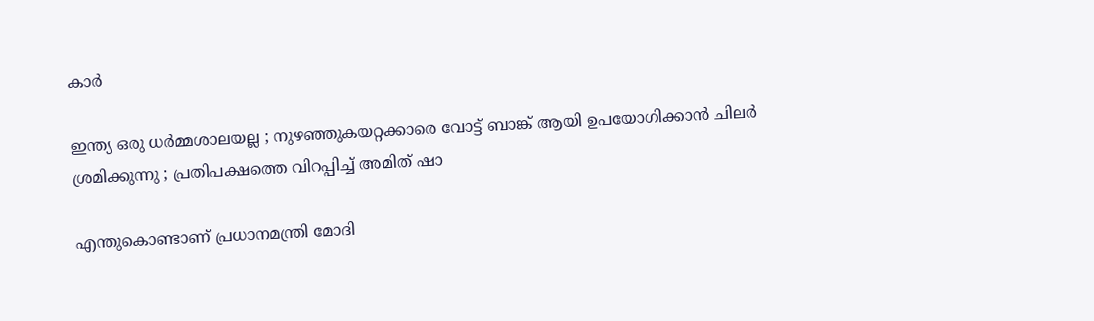കാര്‍

ഇന്ത്യ ഒരു ധർമ്മശാലയല്ല ; നുഴഞ്ഞുകയറ്റക്കാരെ വോട്ട് ബാങ്ക് ആയി ഉപയോഗിക്കാൻ ചിലർ ശ്രമിക്കുന്നു ; പ്രതിപക്ഷത്തെ വിറപ്പിച്ച് അമിത് ഷാ

എന്തുകൊണ്ടാണ് പ്രധാനമന്ത്രി മോദി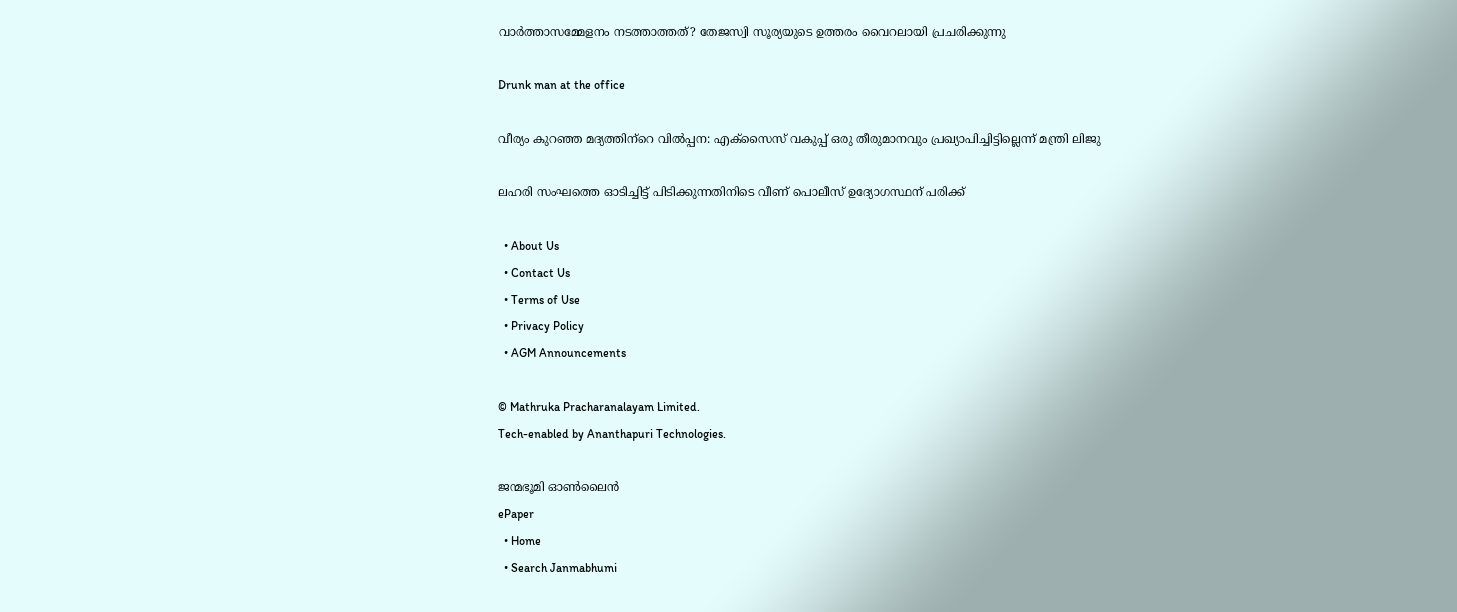വാര്‍ത്താസമ്മേളനം നടത്താത്തത്? തേജസ്വി സൂര്യയുടെ ഉത്തരം വൈറലായി പ്രചരിക്കുന്നു

Drunk man at the office

വീര്യം കുറഞ്ഞ മദ്യത്തിന്‌റെ വില്‍പ്പന: എക്സൈസ് വകുപ്പ് ഒരു തീരുമാനവും പ്രഖ്യാപിച്ചിട്ടില്ലെന്ന് മന്ത്രി ലിജു

ലഹരി സംഘത്തെ ഓടിച്ചിട്ട് പിടിക്കുന്നതിനിടെ വീണ് പൊലീസ് ഉദ്യോഗസ്ഥന് പരിക്ക്

  • About Us
  • Contact Us
  • Terms of Use
  • Privacy Policy
  • AGM Announcements

© Mathruka Pracharanalayam Limited.
Tech-enabled by Ananthapuri Technologies.

ജന്മഭൂമി ഓണ്‍ലൈന്‍
ePaper
  • Home
  • Search Janmabhumi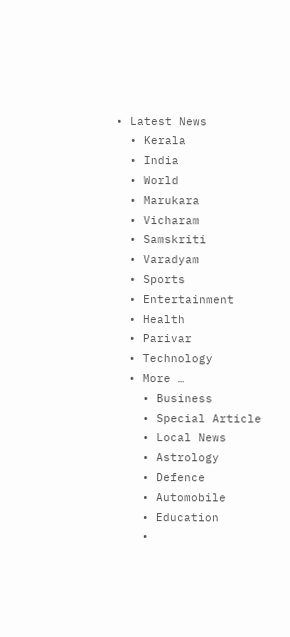• Latest News
  • Kerala
  • India
  • World
  • Marukara
  • Vicharam
  • Samskriti
  • Varadyam
  • Sports
  • Entertainment
  • Health
  • Parivar
  • Technology
  • More …
    • Business
    • Special Article
    • Local News
    • Astrology
    • Defence
    • Automobile
    • Education
    •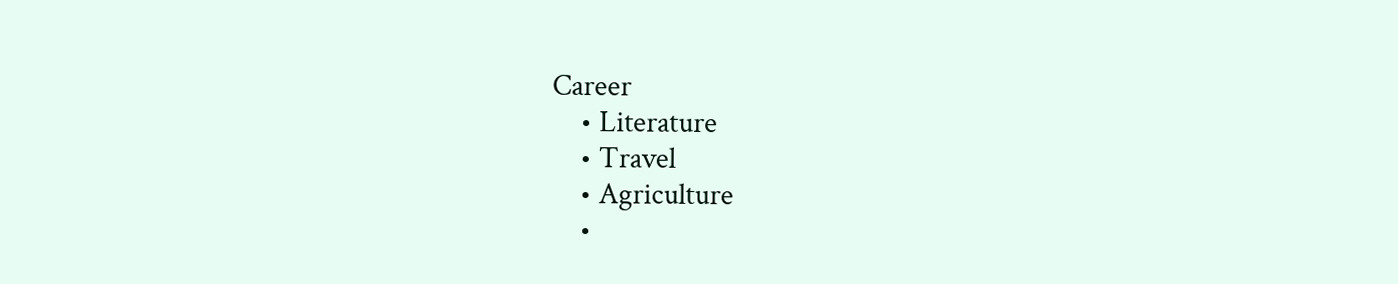Career
    • Literature
    • Travel
    • Agriculture
    •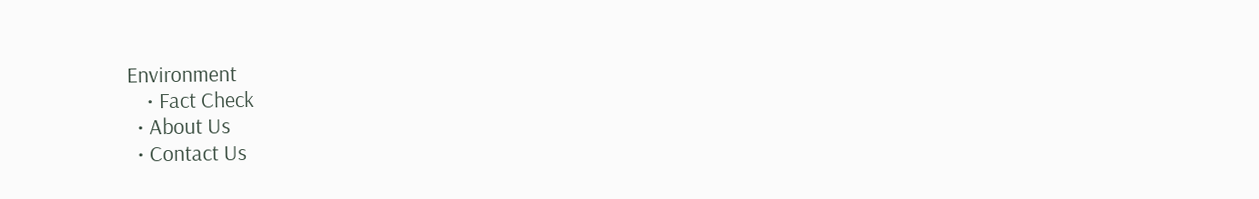Environment
    • Fact Check
  • About Us
  • Contact Us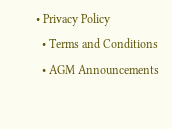• Privacy Policy
  • Terms and Conditions
  • AGM Announcements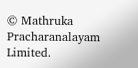© Mathruka Pracharanalayam Limited.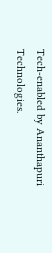Tech-enabled by Ananthapuri Technologies.